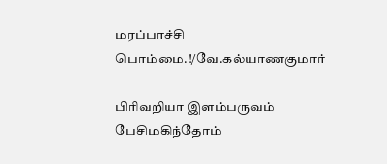மரப்பாச்சி பொம்மை.!/வே.கல்யாணகுமார்

பிரிவறியா இளம்பருவம் பேசிமகிந்தோம்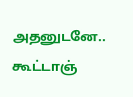அதனுடனே.. கூட்டாஞ்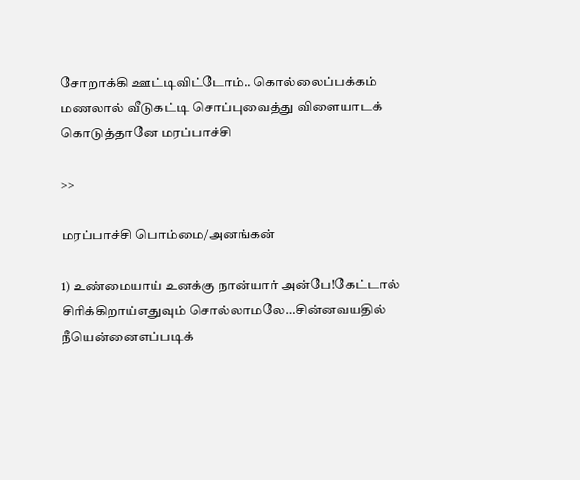சோறாக்கி ஊட்டிவிட்டோம்.. கொல்லைப்பக்கம் மணலால் வீடுகட்டி சொப்புவைத்து விளையாடக் கொடுத்தானே மரப்பாச்சி

>>

மரப்பாச்சி பொம்மை/அனங்கன்

1) உண்மையாய் உனக்கு நான்யார் அன்பே!கேட்டால் சிரிக்கிறாய்எதுவும் சொல்லாமலே…சின்னவயதில் நீயென்னைஎப்படிக்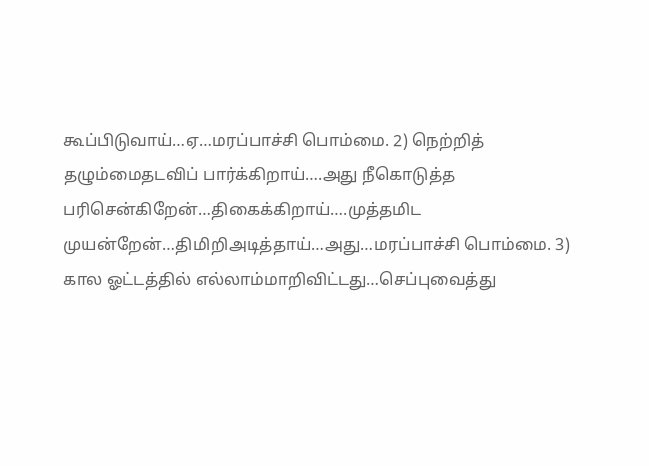கூப்பிடுவாய்…ஏ…மரப்பாச்சி பொம்மை. 2) நெற்றித் தழும்மைதடவிப் பார்க்கிறாய்….அது நீகொடுத்த பரிசென்கிறேன்…திகைக்கிறாய்….முத்தமிட முயன்றேன்…திமிறிஅடித்தாய்…அது…மரப்பாச்சி பொம்மை. 3) கால ஓட்டத்தில் எல்லாம்மாறிவிட்டது…செப்புவைத்து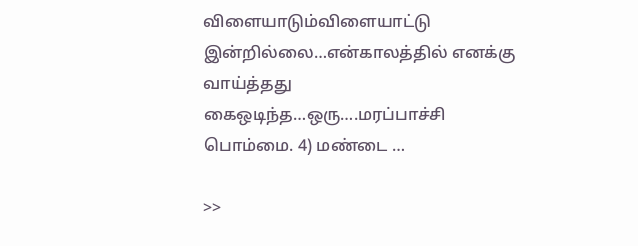விளையாடும்விளையாட்டு இன்றில்லை…என்காலத்தில் எனக்கு வாய்த்தது கைஒடிந்த…ஒரு….மரப்பாச்சி பொம்மை. 4) மண்டை …

>>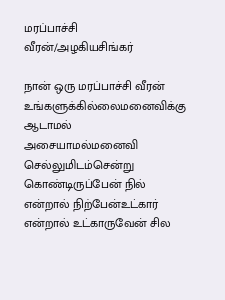மரப்பாச்சி வீரன்/அழகியசிங்கர்

நான் ஒரு மரப்பாச்சி வீரன் உங்களுக்கில்லைமனைவிக்கு ஆடாமல் அசையாமல்மனைவி செல்லுமிடம்சென்று கொண்டிருப்பேன் நில் என்றால் நிற்பேன்உட்கார் என்றால் உட்காருவேன் சில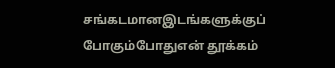சங்கடமானஇடங்களுக்குப் போகும்போதுஎன் தூக்கம்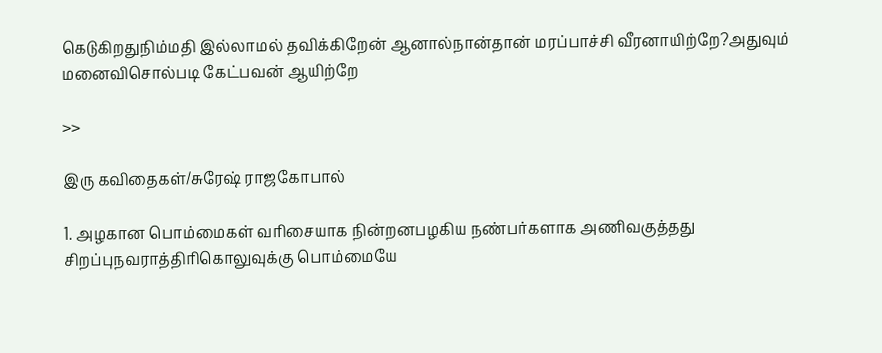கெடுகிறதுநிம்மதி இல்லாமல் தவிக்கிறேன் ஆனால்நான்தான் மரப்பாச்சி வீரனாயிற்றே?அதுவும் மனைவிசொல்படி கேட்பவன் ஆயிற்றே

>>

இரு கவிதைகள்/சுரேஷ் ராஜகோபால்

1. அழகான பொம்மைகள் வரிசையாக நின்றனபழகிய நண்பர்களாக அணிவகுத்தது சிறப்புநவராத்திரிகொலுவுக்கு பொம்மையே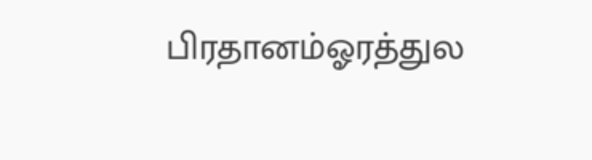பிரதானம்ஓரத்துல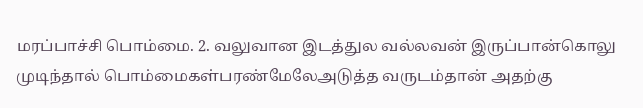மரப்பாச்சி பொம்மை. 2. வலுவான இடத்துல வல்லவன் இருப்பான்கொலு முடிந்தால் பொம்மைகள்பரண்மேலேஅடுத்த வருடம்தான் அதற்கு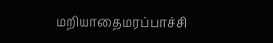மறியாதைமரப்பாச்சி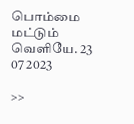பொம்மை மட்டும் வெளியே. 23 07 2023

>>